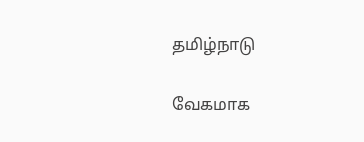தமிழ்நாடு

வேகமாக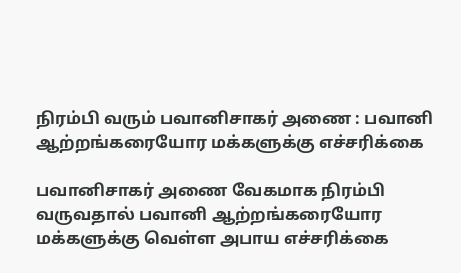நிரம்பி வரும் பவானிசாகர் அணை : பவானி ஆற்றங்கரையோர மக்களுக்கு எச்சரிக்கை

பவானிசாகர் அணை வேகமாக நிரம்பி வருவதால் பவானி ஆற்றங்கரையோர மக்களுக்கு வெள்ள அபாய எச்சரிக்கை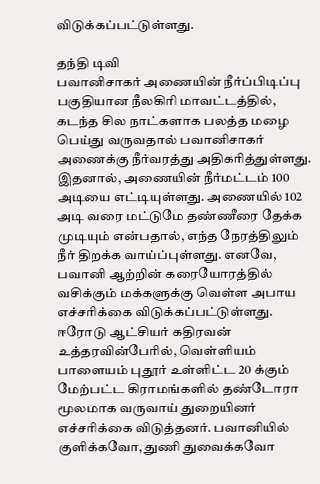விடுக்கப்பட்டுள்ளது.

தந்தி டிவி
பவானிசாகர் அணையின் நீர்ப்பிடிப்பு பகுதியான நீலகிரி மாவட்டத்தில், கடந்த சில நாட்களாக பலத்த மழை பெய்து வருவதால் பவானிசாகர் அணைக்கு நீர்வரத்து அதிகரித்துள்ளது. இதனால், அணையின் நீர்மட்டம் 100 அடியை எட்டியுள்ளது. அணையில் 102 அடி வரை மட்டுமே தண்ணீரை தேக்க முடியும் என்பதால், எந்த நேரத்திலும் நீர் திறக்க வாய்ப்புள்ளது. எனவே, பவானி ஆற்றின் கரையோரத்தில் வசிக்கும் மக்களுக்கு வெள்ள அபாய எச்சரிக்கை விடுக்கப்பட்டுள்ளது. ஈரோடு ஆட்சியர் கதிரவன் உத்தரவின்பேரில், வெள்ளியம் பாளையம் புதூர் உள்ளிட்ட 20 க்கும் மேற்பட்ட கிராமங்களில் தண்டோரா மூலமாக வருவாய் துறையினர் எச்சரிக்கை விடுத்தனர். பவானியில் குளிக்கவோ, துணி துவைக்கவோ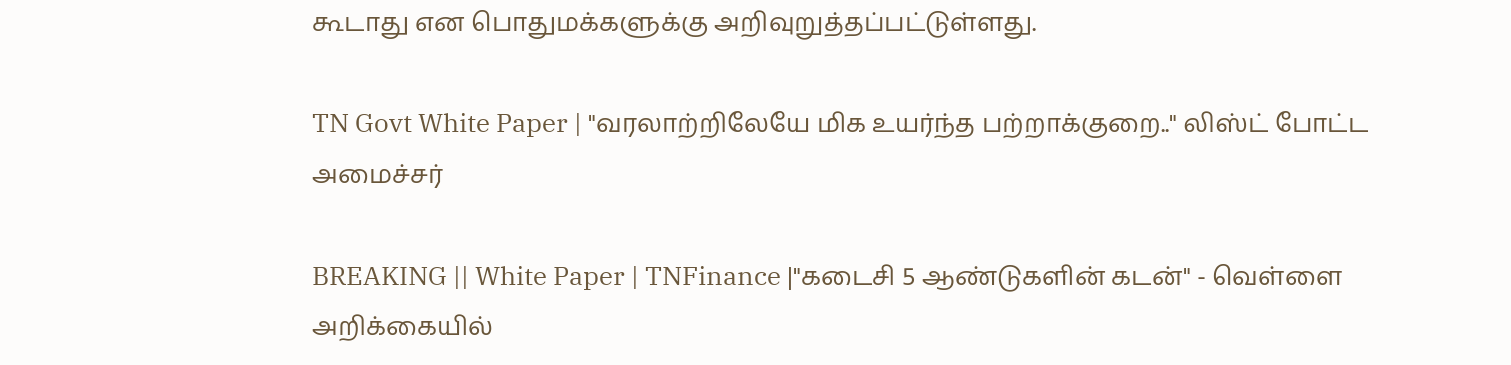கூடாது என பொதுமக்களுக்கு அறிவுறுத்தப்பட்டுள்ளது.

TN Govt White Paper | "வரலாற்றிலேயே மிக உயர்ந்த பற்றாக்குறை.." லிஸ்ட் போட்ட அமைச்சர்

BREAKING || White Paper | TNFinance |"கடைசி 5 ஆண்டுகளின் கடன்" - வெள்ளை அறிக்கையில்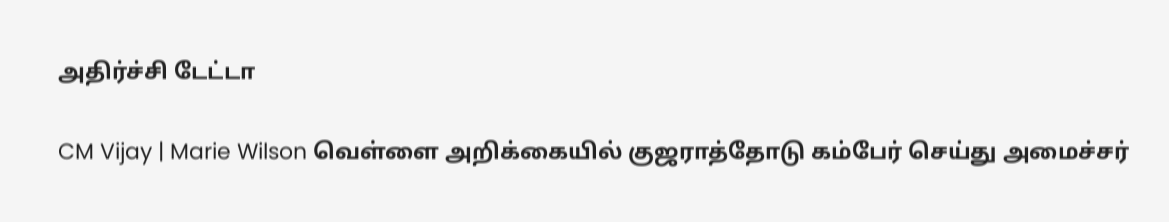அதிர்ச்சி டேட்டா

CM Vijay | Marie Wilson வெள்ளை அறிக்கையில் குஜராத்தோடு கம்பேர் செய்து அமைச்சர்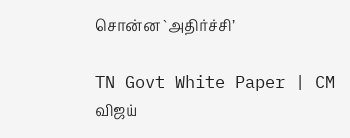சொன்ன `அதிர்ச்சி’

TN Govt White Paper | CM விஜய்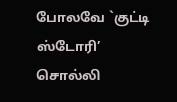போலவே `குட்டி ஸ்டோரி’ சொல்லி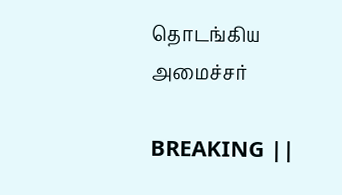தொடங்கிய அமைச்சர்

BREAKING ||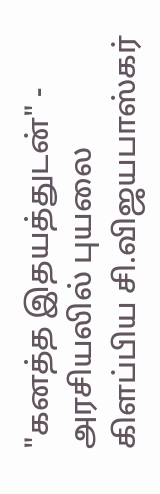"கனத்த இதயத்துடன்" - அரசியலில் புயலை கிளப்பிய சி.விஜயபாஸ்கர்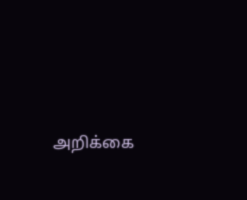அறிக்கை